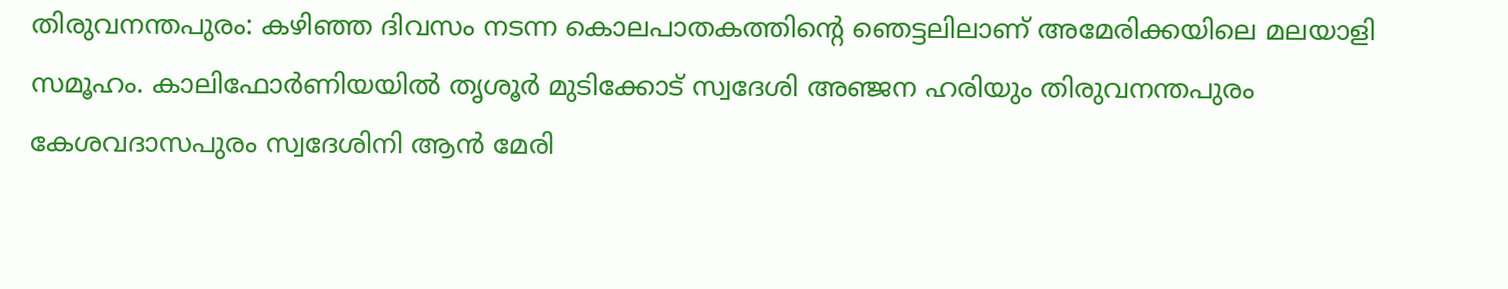തിരുവനന്തപുരം: കഴിഞ്ഞ ദിവസം നടന്ന കൊലപാതകത്തിന്റെ ഞെട്ടലിലാണ് അമേരിക്കയിലെ മലയാളി സമൂഹം. കാലിഫോർണിയയിൽ തൃശൂർ മുടിക്കോട് സ്വദേശി അഞ്ജന ഹരിയും തിരുവനന്തപുരം കേശവദാസപുരം സ്വദേശിനി ആൻ മേരി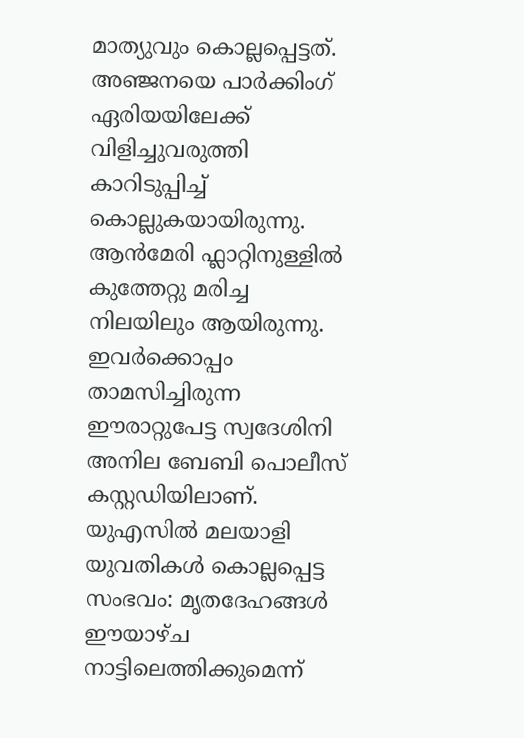മാത്യുവും കൊല്ലപ്പെട്ടത്.
അഞ്ജനയെ പാർക്കിംഗ് ഏരിയയിലേക്ക് വിളിച്ചുവരുത്തി കാറിടുപ്പിച്ച് കൊല്ലുകയായിരുന്നു. ആൻമേരി ഫ്ലാറ്റിനുള്ളിൽ കുത്തേറ്റു മരിച്ച നിലയിലും ആയിരുന്നു. ഇവർക്കൊപ്പം താമസിച്ചിരുന്ന ഈരാറ്റുപേട്ട സ്വദേശിനി അനില ബേബി പൊലീസ് കസ്റ്റഡിയിലാണ്.
യുഎസിൽ മലയാളി യുവതികൾ കൊല്ലപ്പെട്ട സംഭവം: മൃതദേഹങ്ങൾ ഈയാഴ്ച നാട്ടിലെത്തിക്കുമെന്ന്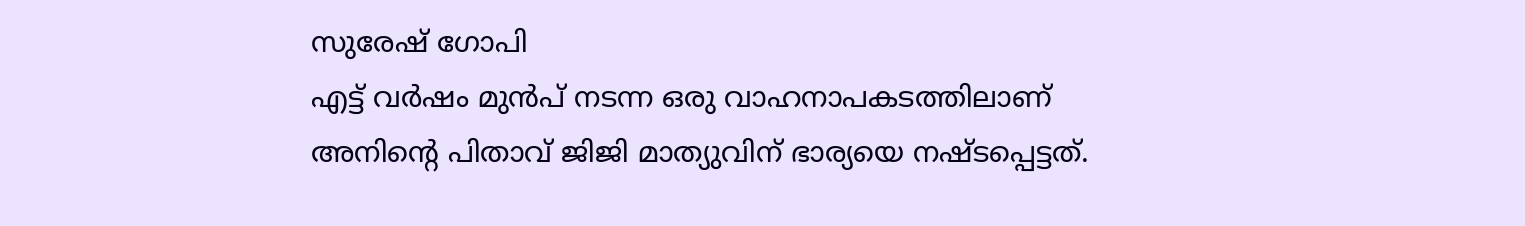സുരേഷ് ഗോപി
എട്ട് വർഷം മുൻപ് നടന്ന ഒരു വാഹനാപകടത്തിലാണ് അനിന്റെ പിതാവ് ജിജി മാത്യുവിന് ഭാര്യയെ നഷ്ടപ്പെട്ടത്.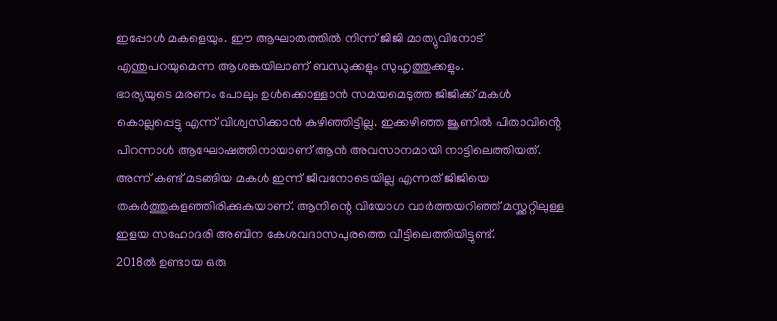ഇപ്പോൾ മകളെയും. ഈ ആഘാതത്തിൽ നിന്ന് ജിജി മാത്യുവിനോട് എന്തുപറയുമെന്ന ആശങ്കയിലാണ് ബന്ധുക്കളും സുഹൃത്തുക്കളും.
ഭാര്യയുടെ മരണം പോലും ഉൾക്കൊള്ളാൻ സമയമെടുത്ത ജിജിക്ക് മകൾ കൊല്ലപ്പെട്ടു എന്ന് വിശ്വസിക്കാൻ കഴിഞ്ഞിട്ടില്ല. ഇക്കഴിഞ്ഞ ജൂണിൽ പിതാവിൻ്റെ പിറന്നാൾ ആഘോഷത്തിനായാണ് ആൻ അവസാനമായി നാട്ടിലെത്തിയത്.
അന്ന് കണ്ട് മടങ്ങിയ മകൾ ഇന്ന് ജീവനോടെയില്ല എന്നത് ജിജിയെ തകർത്തുകളഞ്ഞിരിക്കുകയാണ്. ആനിന്റെ വിയോഗ വാർത്തയറിഞ്ഞ് മസ്ക്കറ്റിലുള്ള ഇളയ സഹോദരി അബിന കേശവദാസപുരത്തെ വീട്ടിലെത്തിയിട്ടുണ്ട്.
2018ൽ ഉണ്ടായ ഒരു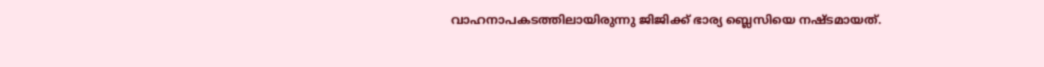വാഹനാപകടത്തിലായിരുന്നു ജിജിക്ക് ഭാര്യ ബ്ലെസിയെ നഷ്ടമായത്.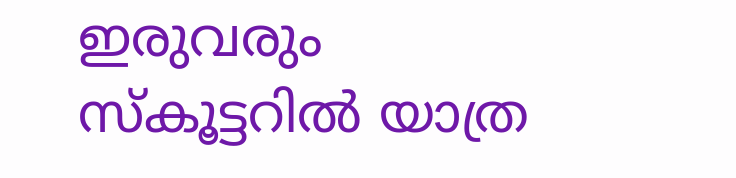ഇരുവരും സ്കൂട്ടറിൽ യാത്ര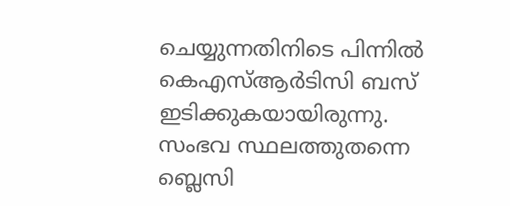ചെയ്യുന്നതിനിടെ പിന്നിൽ കെഎസ്ആർടിസി ബസ് ഇടിക്കുകയായിരുന്നു. സംഭവ സ്ഥലത്തുതന്നെ ബ്ലെസി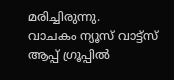മരിച്ചിരുന്നു.
വാചകം ന്യൂസ് വാട്ട്സ് ആപ്പ് ഗ്രൂപ്പിൽ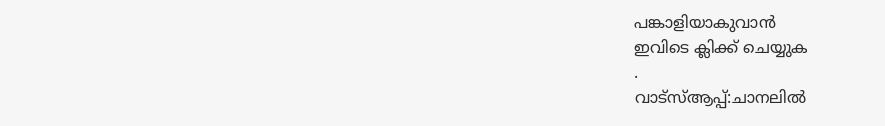പങ്കാളിയാകുവാൻ
ഇവിടെ ക്ലിക്ക് ചെയ്യുക
.
വാട്സ്ആപ്പ്:ചാനലിൽ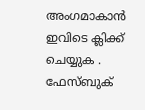അംഗമാകാൻ ഇവിടെ ക്ലിക്ക് ചെയ്യുക .
ഫേസ്ബുക്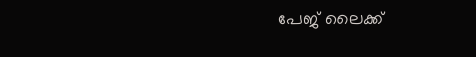പേജ് ലൈക്ക്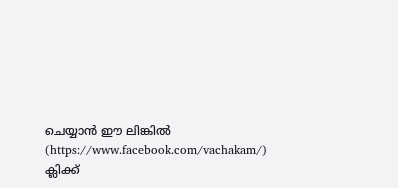ചെയ്യാൻ ഈ ലിങ്കിൽ (https://www.facebook.com/vachakam/) ക്ലിക്ക്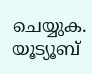ചെയ്യുക.
യൂട്യൂബ്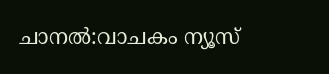ചാനൽ:വാചകം ന്യൂസ്